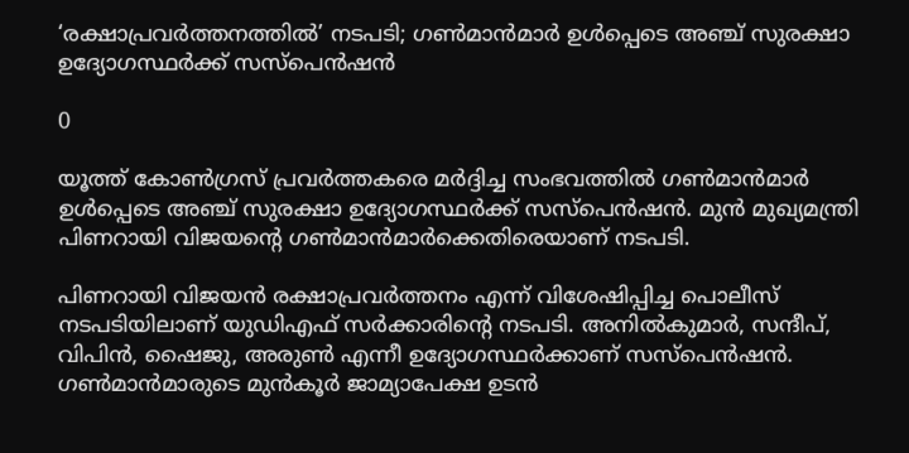‘രക്ഷാപ്രവര്‍ത്തനത്തില്‍’ നടപടി; ഗണ്‍മാന്‍മാര്‍ ഉള്‍പ്പെടെ അഞ്ച് സുരക്ഷാ ഉദ്യോഗസ്ഥര്‍ക്ക് സസ്‌പെന്‍ഷന്‍

0

യൂത്ത് കോണ്‍ഗ്രസ് പ്രവര്‍ത്തകരെ മര്‍ദ്ദിച്ച സംഭവത്തില്‍ ഗണ്‍മാന്‍മാര്‍ ഉള്‍പ്പെടെ അഞ്ച് സുരക്ഷാ ഉദ്യോഗസ്ഥര്‍ക്ക് സസ്‌പെന്‍ഷന്‍. മുന്‍ മുഖ്യമന്ത്രി പിണറായി വിജയന്റെ ഗണ്‍മാന്‍മാര്‍ക്കെതിരെയാണ് നടപടി.

പിണറായി വിജയന്‍ രക്ഷാപ്രവര്‍ത്തനം എന്ന് വിശേഷിപ്പിച്ച പൊലീസ് നടപടിയിലാണ് യുഡിഎഫ് സര്‍ക്കാരിന്റെ നടപടി. അനില്‍കുമാര്‍, സന്ദീപ്, വിപിന്‍, ഷൈജു, അരുണ്‍ എന്നീ ഉദ്യോഗസ്ഥര്‍ക്കാണ് സസ്‌പെന്‍ഷന്‍. ഗണ്‍മാന്‍മാരുടെ മുന്‍കൂര്‍ ജാമ്യാപേക്ഷ ഉടന്‍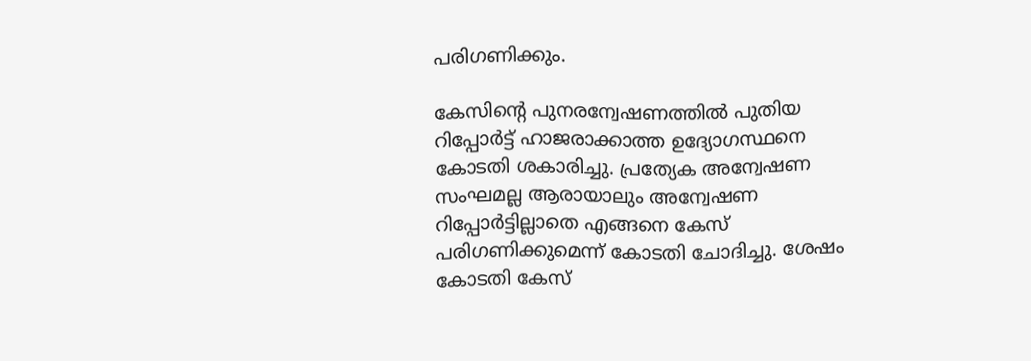പരിഗണിക്കും.

കേസിന്റെ പുനരന്വേഷണത്തില്‍ പുതിയ റിപ്പോര്‍ട്ട് ഹാജരാക്കാത്ത ഉദ്യോഗസ്ഥനെ കോടതി ശകാരിച്ചു. പ്രത്യേക അന്വേഷണ സംഘമല്ല ആരായാലും അന്വേഷണ റിപ്പോര്‍ട്ടില്ലാതെ എങ്ങനെ കേസ് പരിഗണിക്കുമെന്ന് കോടതി ചോദിച്ചു. ശേഷം കോടതി കേസ്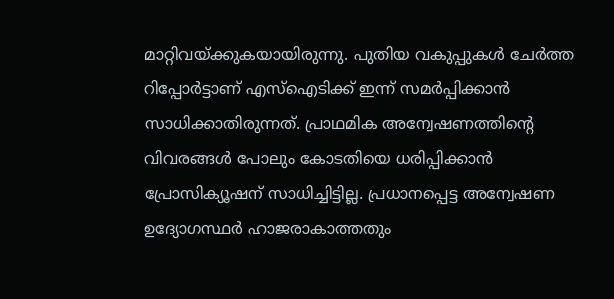മാറ്റിവയ്ക്കുകയായിരുന്നു. പുതിയ വകുപ്പുകള്‍ ചേര്‍ത്ത റിപ്പോര്‍ട്ടാണ് എസ്ഐടിക്ക് ഇന്ന് സമര്‍പ്പിക്കാന്‍ സാധിക്കാതിരുന്നത്. പ്രാഥമിക അന്വേഷണത്തിന്റെ വിവരങ്ങള്‍ പോലും കോടതിയെ ധരിപ്പിക്കാന്‍ പ്രോസിക്യൂഷന് സാധിച്ചിട്ടില്ല. പ്രധാനപ്പെട്ട അന്വേഷണ ഉദ്യോഗസ്ഥര്‍ ഹാജരാകാത്തതും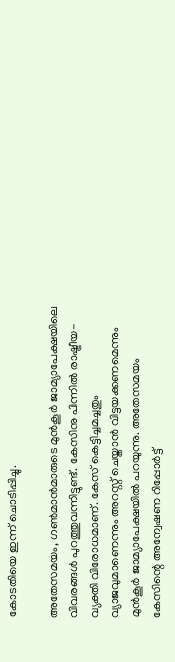കോടതിയെ ഇന്ന് ചൊടിപ്പിച്ചു.

അതേസമയം, ഗണ്‍മാന്‍മാരുടെ മുന്‍കൂര്‍ ജാമ്യാപേക്ഷയിലെ വിവരങ്ങള്‍ പുറത്തുവന്നിട്ടുണ്ട്. കേസിനു പിന്നില്‍ രാഷ്ട്രീയ- വ്യക്തി വിരോധമാണ്. കേസ് കെട്ടിച്ചമച്ചതും വ്യാജവുമാണെന്നും അറസ്റ്റ് ചെയ്താന്‍ വിട്ടയക്കണമെന്നും മുന്‍കൂര്‍ ജാമ്യാപേക്ഷയില്‍ പറയുന്നു. അതേസമയം കേസിന്റെ അന്വേഷണ റിപ്പോര്‍ട്ട്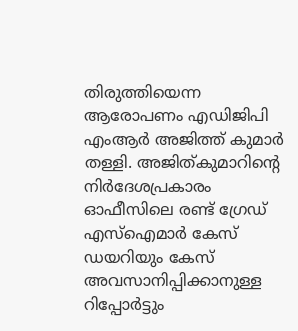തിരുത്തിയെന്ന ആരോപണം എഡിജിപി എംആര്‍ അജിത്ത് കുമാര്‍ തള്ളി. അജിത്കുമാറിന്റെ നിര്‍ദേശപ്രകാരം ഓഫീസിലെ രണ്ട് ഗ്രേഡ് എസ്‌ഐമാര്‍ കേസ് ഡയറിയും കേസ് അവസാനിപ്പിക്കാനുള്ള റിപ്പോര്‍ട്ടും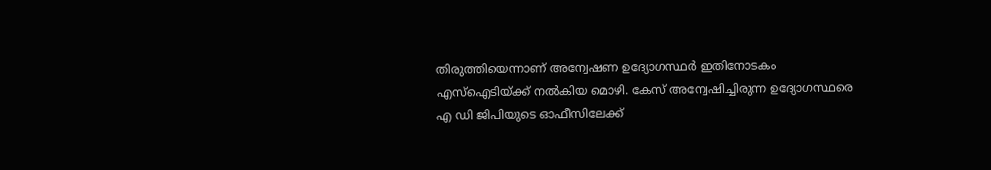തിരുത്തിയെന്നാണ് അന്വേഷണ ഉദ്യോഗസ്ഥര്‍ ഇതിനോടകം എസ്ഐടിയ്ക്ക് നല്‍കിയ മൊഴി. കേസ് അന്വേഷിച്ചിരുന്ന ഉദ്യോഗസ്ഥരെ എ ഡി ജിപിയുടെ ഓഫീസിലേക്ക്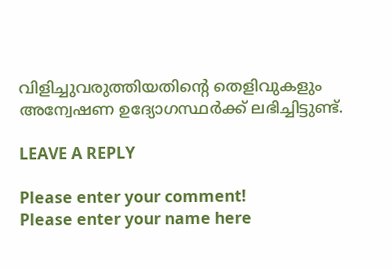വിളിച്ചുവരുത്തിയതിന്റെ തെളിവുകളും അന്വേഷണ ഉദ്യോഗസ്ഥര്‍ക്ക് ലഭിച്ചിട്ടുണ്ട്.

LEAVE A REPLY

Please enter your comment!
Please enter your name here